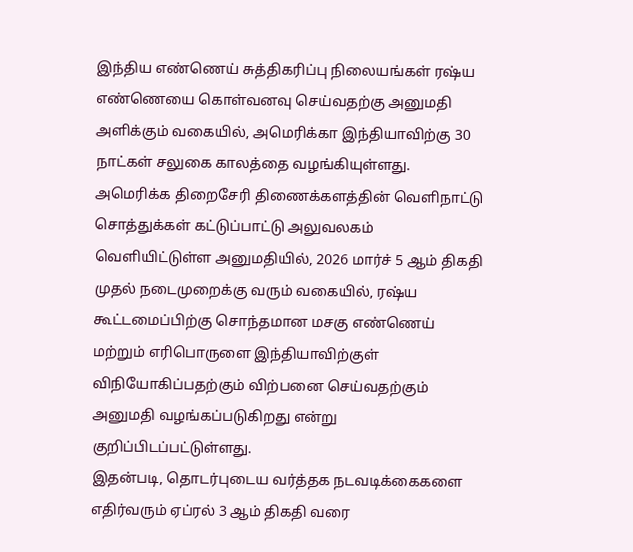இந்திய எண்ணெய் சுத்திகரிப்பு நிலையங்கள் ரஷ்ய எண்ணெயை கொள்வனவு செய்வதற்கு அனுமதி அளிக்கும் வகையில், அமெரிக்கா இந்தியாவிற்கு 30 நாட்கள் சலுகை காலத்தை வழங்கியுள்ளது.
அமெரிக்க திறைசேரி திணைக்களத்தின் வெளிநாட்டு சொத்துக்கள் கட்டுப்பாட்டு அலுவலகம் வெளியிட்டுள்ள அனுமதியில், 2026 மார்ச் 5 ஆம் திகதி முதல் நடைமுறைக்கு வரும் வகையில், ரஷ்ய கூட்டமைப்பிற்கு சொந்தமான மசகு எண்ணெய் மற்றும் எரிபொருளை இந்தியாவிற்குள் விநியோகிப்பதற்கும் விற்பனை செய்வதற்கும் அனுமதி வழங்கப்படுகிறது என்று குறிப்பிடப்பட்டுள்ளது.
இதன்படி, தொடர்புடைய வர்த்தக நடவடிக்கைகளை எதிர்வரும் ஏப்ரல் 3 ஆம் திகதி வரை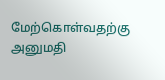மேற்கொள்வதற்கு அனுமதி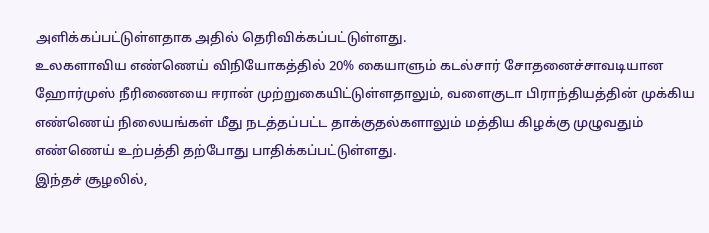அளிக்கப்பட்டுள்ளதாக அதில் தெரிவிக்கப்பட்டுள்ளது.
உலகளாவிய எண்ணெய் விநியோகத்தில் 20% கையாளும் கடல்சார் சோதனைச்சாவடியான ஹோர்முஸ் நீரிணையை ஈரான் முற்றுகையிட்டுள்ளதாலும், வளைகுடா பிராந்தியத்தின் முக்கிய எண்ணெய் நிலையங்கள் மீது நடத்தப்பட்ட தாக்குதல்களாலும் மத்திய கிழக்கு முழுவதும் எண்ணெய் உற்பத்தி தற்போது பாதிக்கப்பட்டுள்ளது.
இந்தச் சூழலில்,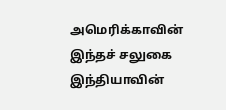அமெரிக்காவின் இந்தச் சலுகை இந்தியாவின்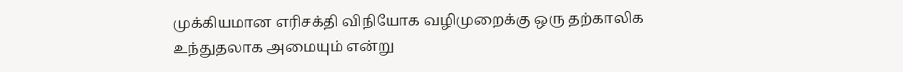முக்கியமான எரிசக்தி விநியோக வழிமுறைக்கு ஒரு தற்காலிக உந்துதலாக அமையும் என்று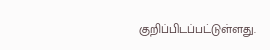குறிப்பிடப்பட்டுள்ளது.